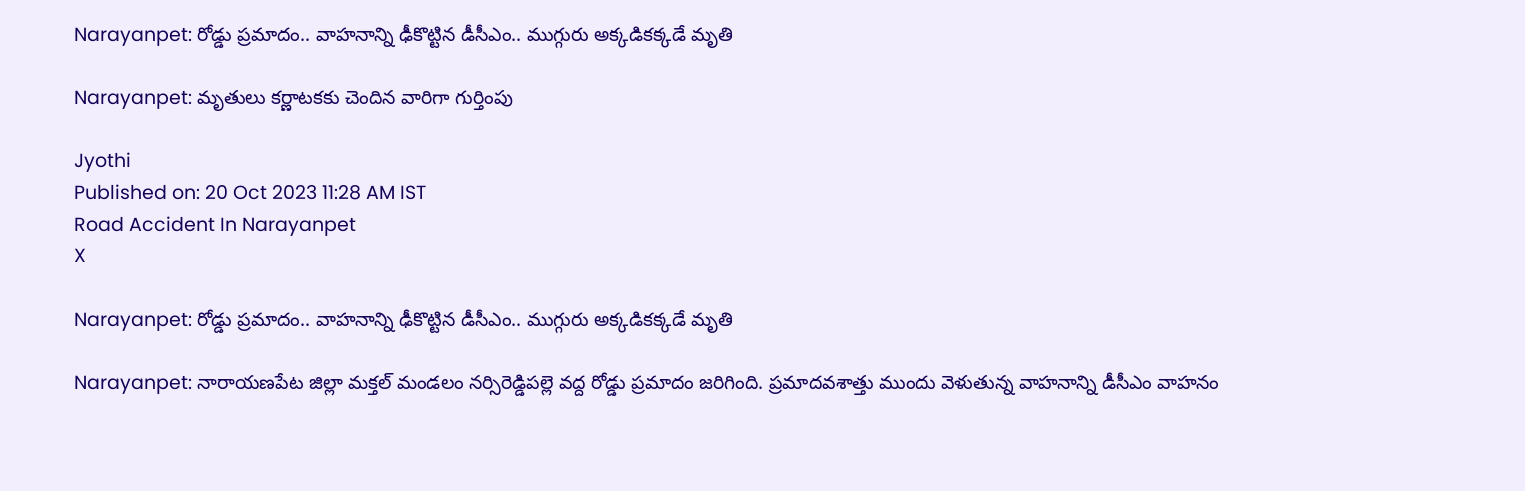Narayanpet: రోడ్డు ప్రమాదం.. వాహనాన్ని ఢీకొట్టిన డీసీఎం.. ముగ్గురు అక్కడికక్కడే మృతి

Narayanpet: మృతులు కర్ణాటకకు చెందిన వారిగా గుర్తింపు

Jyothi
Published on: 20 Oct 2023 11:28 AM IST
Road Accident In Narayanpet
X

Narayanpet: రోడ్డు ప్రమాదం.. వాహనాన్ని ఢీకొట్టిన డీసీఎం.. ముగ్గురు అక్కడికక్కడే మృతి

Narayanpet: నారాయణపేట జిల్లా మక్తల్ మండలం నర్సిరెడ్డిపల్లె వద్ద రోడ్డు ప్రమాదం జరిగింది. ప్రమాదవశాత్తు ముందు వెళుతున్న వాహనాన్ని డీసీఎం వాహనం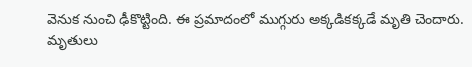వెనుక నుంచి ఢీకొట్టింది. ఈ ప్రమాదంలో ముగ్గురు అక్కడికక్కడే మృతి చెందారు. మృతులు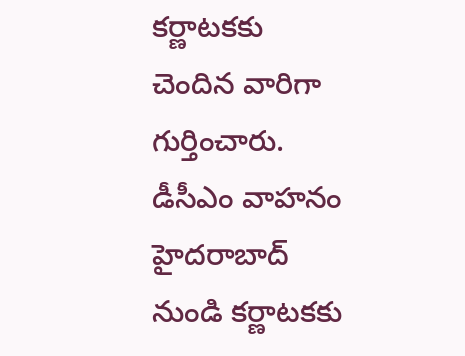కర్ణాటకకు చెందిన వారిగా గుర్తించారు. డీసీఎం వాహనం హైదరాబాద్ నుండి కర్ణాటకకు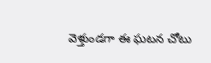వెళ్తుండగా ఈ ఘటన చోటు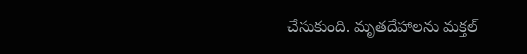చేసుకుంది. మృతదేహాలను మక్తల్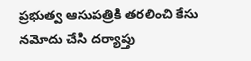ప్రభుత్వ ఆసుపత్రికి తరలించి కేసు నమోదు చేసి దర్యాప్తు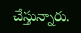చేస్తున్నారు.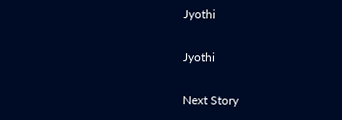Jyothi

Jyothi

Next Story